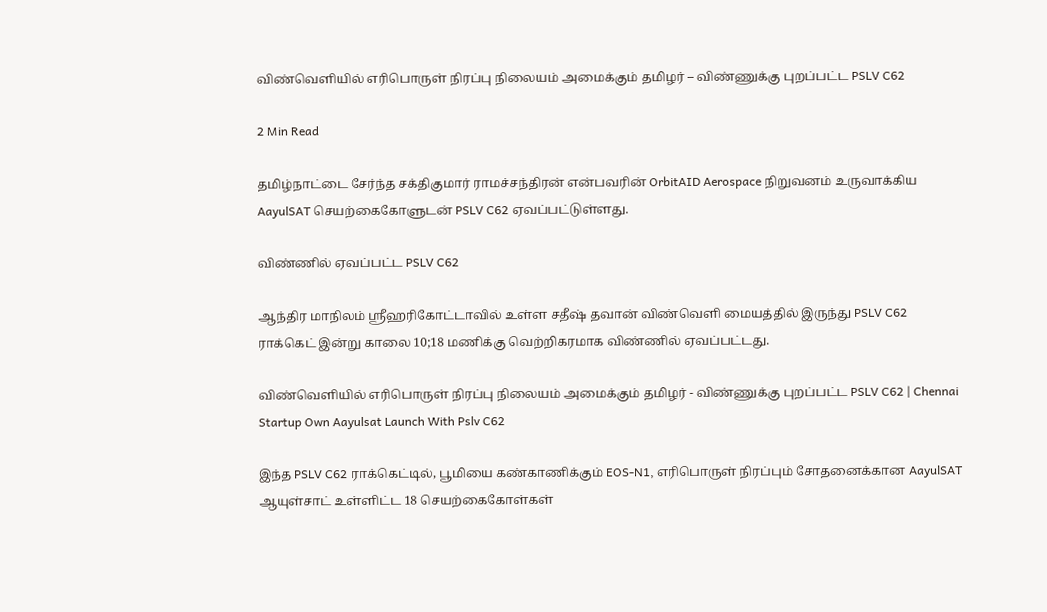விண்வெளியில் எரிபொருள் நிரப்பு நிலையம் அமைக்கும் தமிழர் – விண்ணுக்கு புறப்பட்ட PSLV C62

2 Min Read

தமிழ்நாட்டை சேர்ந்த சக்திகுமார் ராமச்சந்திரன் என்பவரின் OrbitAID Aerospace நிறுவனம் உருவாக்கிய AayulSAT செயற்கைகோளுடன் PSLV C62 ஏவப்பட்டுள்ளது.

விண்ணில் ஏவப்பட்ட PSLV C62

ஆந்திர மாநிலம் ஸ்ரீஹரிகோட்டாவில் உள்ள சதீஷ் தவான் விண்வெளி மையத்தில் இருந்து PSLV C62 ராக்கெட் இன்று காலை 10;18 மணிக்கு வெற்றிகரமாக விண்ணில் ஏவப்பட்டது.

விண்வெளியில் எரிபொருள் நிரப்பு நிலையம் அமைக்கும் தமிழர் - விண்ணுக்கு புறப்பட்ட PSLV C62 | Chennai Startup Own Aayulsat Launch With Pslv C62

இந்த PSLV C62 ராக்கெட்டில், பூமியை கண்காணிக்கும் EOS-N1, எரிபொருள் நிரப்பும் சோதனைக்கான AayulSAT ஆயுள்சாட் உள்ளிட்ட 18 செயற்கைகோள்கள்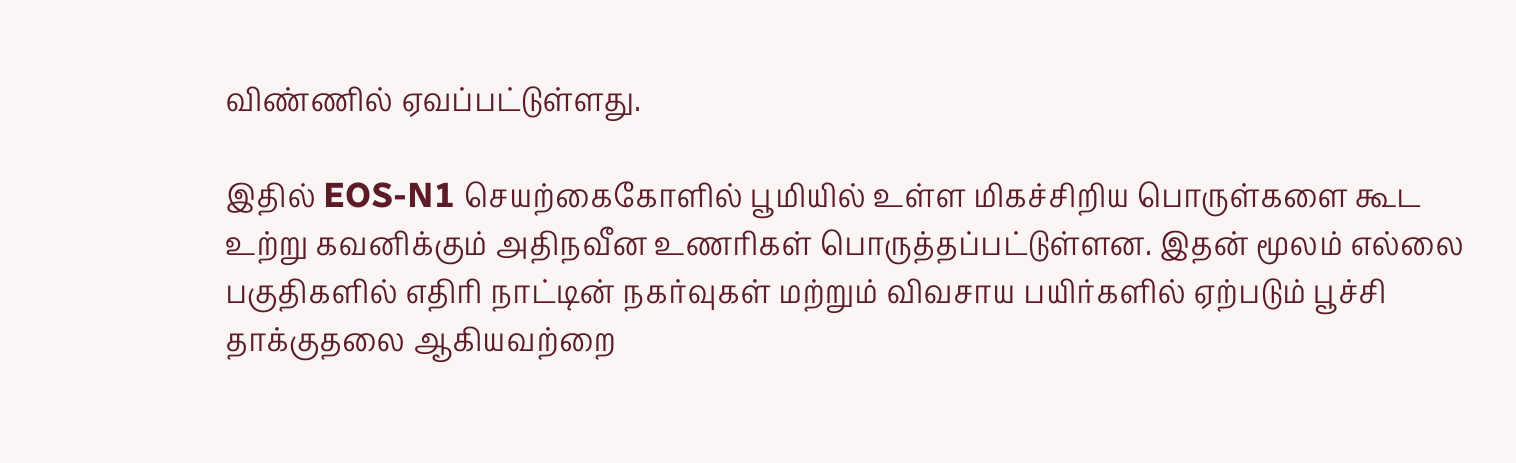விண்ணில் ஏவப்பட்டுள்ளது.

இதில் EOS-N1 செயற்கைகோளில் பூமியில் உள்ள மிகச்சிறிய பொருள்களை கூட உற்று கவனிக்கும் அதிநவீன உணரிகள் பொருத்தப்பட்டுள்ளன. இதன் மூலம் எல்லை பகுதிகளில் எதிரி நாட்டின் நகர்வுகள் மற்றும் விவசாய பயிர்களில் ஏற்படும் பூச்சி தாக்குதலை ஆகியவற்றை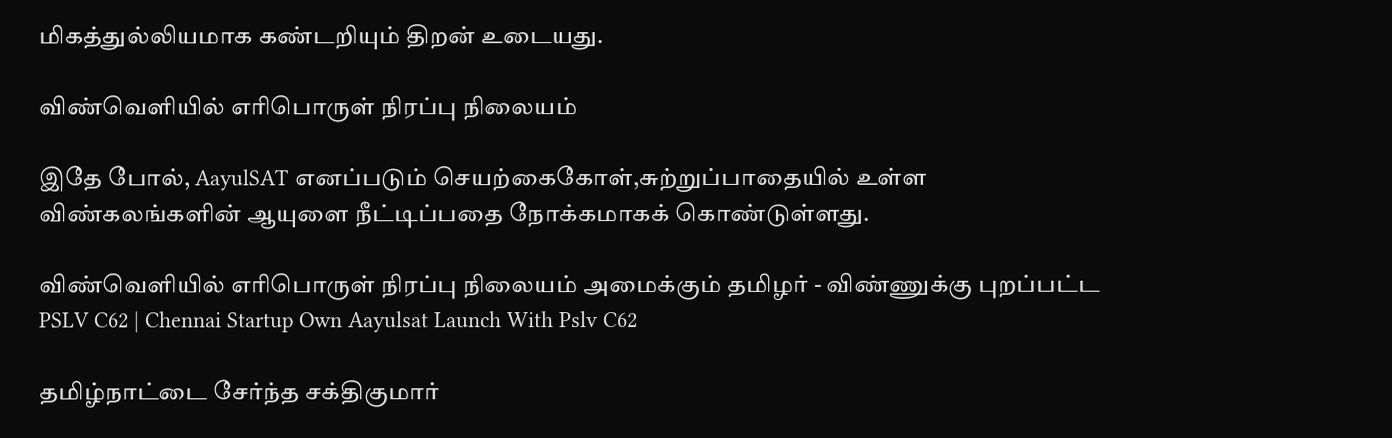மிகத்துல்லியமாக கண்டறியும் திறன் உடையது.

விண்வெளியில் எரிபொருள் நிரப்பு நிலையம்

இதே போல், AayulSAT எனப்படும் செயற்கைகோள்,சுற்றுப்பாதையில் உள்ள விண்கலங்களின் ஆயுளை நீட்டிப்பதை நோக்கமாகக் கொண்டுள்ளது.

விண்வெளியில் எரிபொருள் நிரப்பு நிலையம் அமைக்கும் தமிழர் - விண்ணுக்கு புறப்பட்ட PSLV C62 | Chennai Startup Own Aayulsat Launch With Pslv C62

தமிழ்நாட்டை சேர்ந்த சக்திகுமார்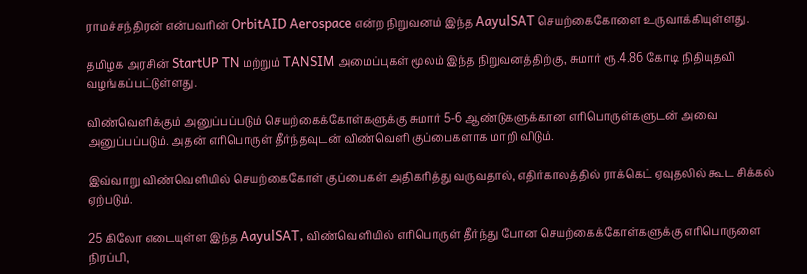ராமச்சந்திரன் என்பவரின் OrbitAID Aerospace என்ற நிறுவனம் இந்த AayulSAT செயற்கைகோளை உருவாக்கியுள்ளது.

தமிழக அரசின் StartUP TN மற்றும் TANSIM அமைப்புகள் மூலம் இந்த நிறுவனத்திற்கு, சுமார் ரூ.4.86 கோடி நிதியுதவி வழங்கப்பட்டுள்ளது.

விண்வெளிக்கும் அனுப்பப்படும் செயற்கைக்கோள்களுக்கு சுமார் 5-6 ஆண்டுகளுக்கான எரிபொருள்களுடன் அவை அனுப்பப்படும். அதன் எரிபொருள் தீர்ந்தவுடன் விண்வெளி குப்பைகளாக மாறி விடும்.

இவ்வாறு விண்வெளியில் செயற்கைகோள் குப்பைகள் அதிகரித்து வருவதால், எதிர்காலத்தில் ராக்கெட் ஏவுதலில் கூட சிக்கல் ஏற்படும்.

25 கிலோ எடையுள்ள இந்த AayulSAT, விண்வெளியில் எரிபொருள் தீர்ந்து போன செயற்கைக்கோள்களுக்கு எரிபொருளை நிரப்பி,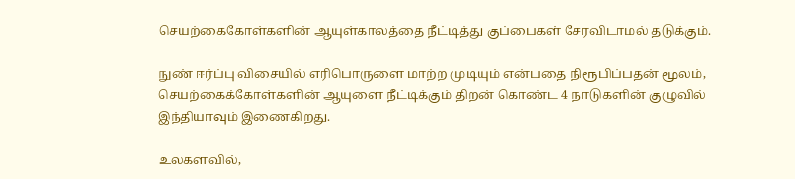செயற்கைகோள்களின் ஆயுள்காலத்தை நீட்டித்து குப்பைகள் சேரவிடாமல் தடுக்கும்.

நுண் ஈர்ப்பு விசையில் எரிபொருளை மாற்ற முடியும் என்பதை நிரூபிப்பதன் மூலம், செயற்கைக்கோள்களின் ஆயுளை நீட்டிக்கும் திறன் கொண்ட 4 நாடுகளின் குழுவில் இந்தியாவும் இணைகிறது.

உலகளவில்,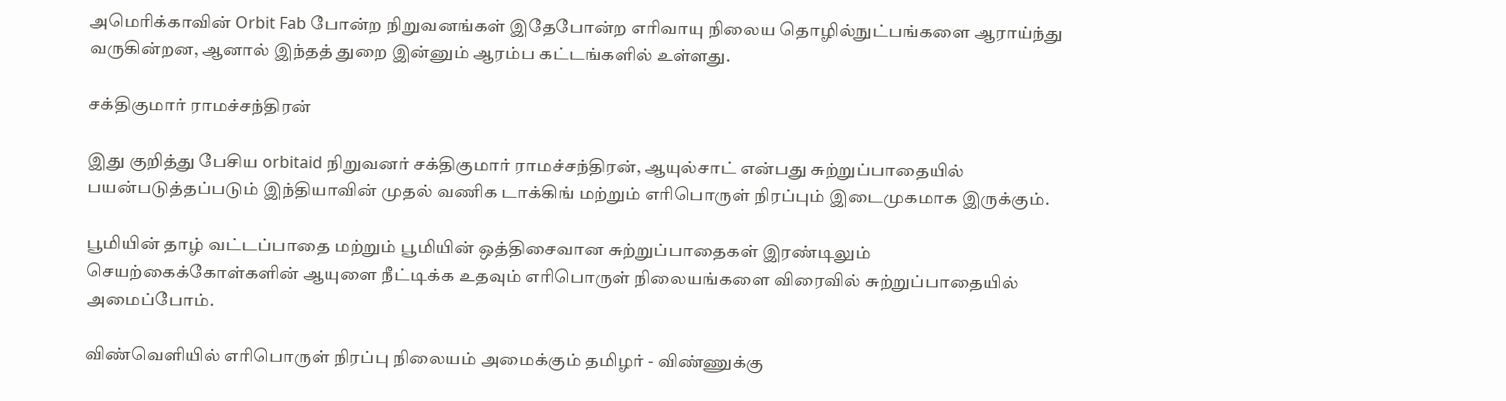அமெரிக்காவின் Orbit Fab போன்ற நிறுவனங்கள் இதேபோன்ற எரிவாயு நிலைய தொழில்நுட்பங்களை ஆராய்ந்து வருகின்றன, ஆனால் இந்தத் துறை இன்னும் ஆரம்ப கட்டங்களில் உள்ளது.

சக்திகுமார் ராமச்சந்திரன்

இது குறித்து பேசிய orbitaid நிறுவனர் சக்திகுமார் ராமச்சந்திரன், ஆயுல்சாட் என்பது சுற்றுப்பாதையில் பயன்படுத்தப்படும் இந்தியாவின் முதல் வணிக டாக்கிங் மற்றும் எரிபொருள் நிரப்பும் இடைமுகமாக இருக்கும்.

பூமியின் தாழ் வட்டப்பாதை மற்றும் பூமியின் ஒத்திசைவான சுற்றுப்பாதைகள் இரண்டிலும் செயற்கைக்கோள்களின் ஆயுளை நீட்டிக்க உதவும் எரிபொருள் நிலையங்களை விரைவில் சுற்றுப்பாதையில் அமைப்போம்.

விண்வெளியில் எரிபொருள் நிரப்பு நிலையம் அமைக்கும் தமிழர் - விண்ணுக்கு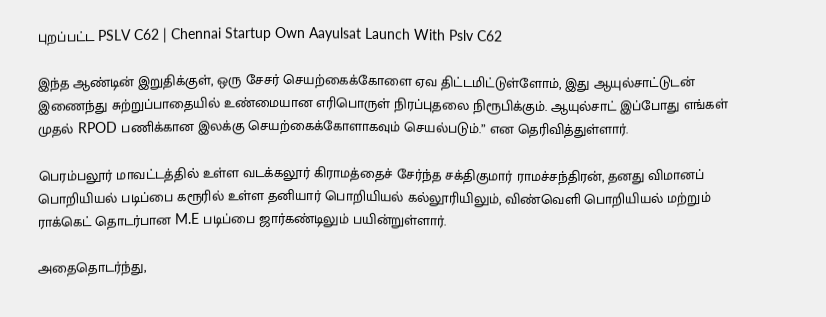புறப்பட்ட PSLV C62 | Chennai Startup Own Aayulsat Launch With Pslv C62

இந்த ஆண்டின் இறுதிக்குள், ஒரு சேசர் செயற்கைக்கோளை ஏவ திட்டமிட்டுள்ளோம், இது ஆயுல்சாட்டுடன் இணைந்து சுற்றுப்பாதையில் உண்மையான எரிபொருள் நிரப்புதலை நிரூபிக்கும். ஆயுல்சாட் இப்போது எங்கள் முதல் RPOD பணிக்கான இலக்கு செயற்கைக்கோளாகவும் செயல்படும்.” என தெரிவித்துள்ளார்.

பெரம்பலூர் மாவட்டத்தில் உள்ள வடக்கலூர் கிராமத்தைச் சேர்ந்த சக்திகுமார் ராமச்சந்திரன், தனது விமானப் பொறியியல் படிப்பை கரூரில் உள்ள தனியார் பொறியியல் கல்லூரியிலும், விண்வெளி பொறியியல் மற்றும் ராக்கெட் தொடர்பான M.E படிப்பை ஜார்கண்டிலும் பயின்றுள்ளார்.

அதைதொடர்ந்து,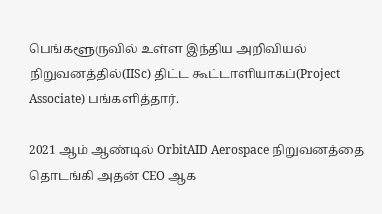பெங்களூருவில் உள்ள இந்திய அறிவியல் நிறுவனத்தில்(IISc) திட்ட கூட்டாளியாகப்(Project Associate) பங்களித்தார்.

2021 ஆம் ஆண்டில் OrbitAID Aerospace நிறுவனத்தை தொடங்கி அதன் CEO ஆக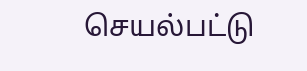செயல்பட்டு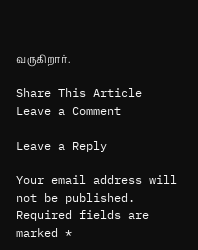வருகிறார்.

Share This Article
Leave a Comment

Leave a Reply

Your email address will not be published. Required fields are marked *